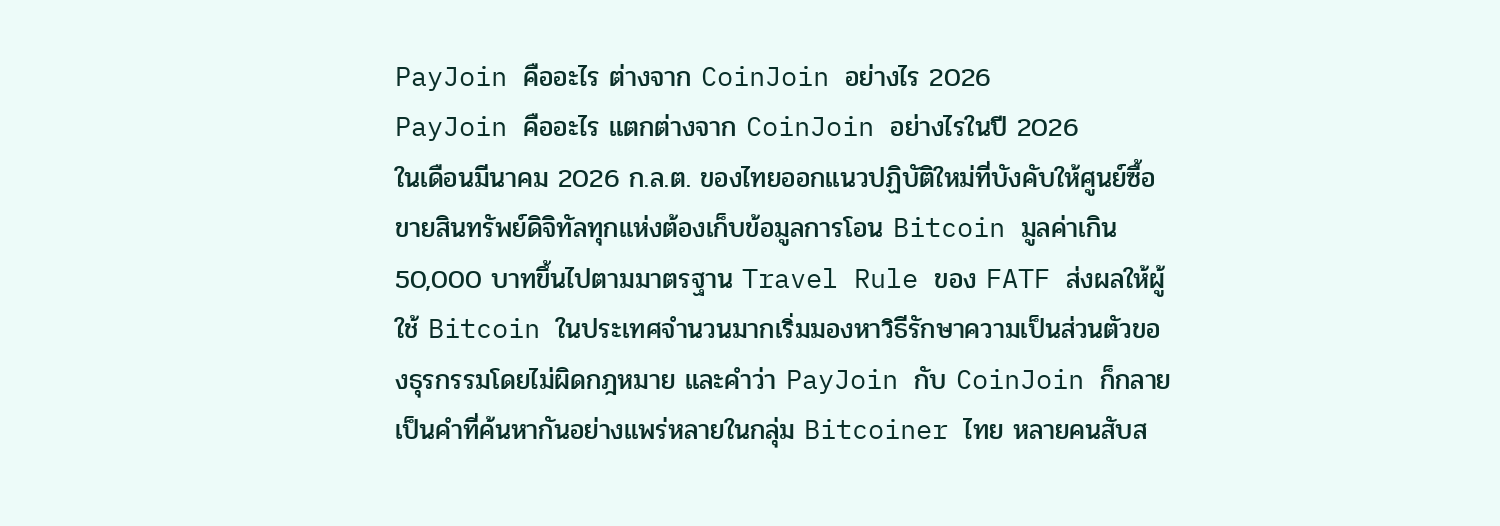PayJoin คืออะไร ต่างจาก CoinJoin อย่างไร 2026
PayJoin คืออะไร แตกต่างจาก CoinJoin อย่างไรในปี 2026
ในเดือนมีนาคม 2026 ก.ล.ต. ของไทยออกแนวปฏิบัติใหม่ที่บังคับให้ศูนย์ซื้อขายสินทรัพย์ดิจิทัลทุกแห่งต้องเก็บข้อมูลการโอน Bitcoin มูลค่าเกิน 50,000 บาทขึ้นไปตามมาตรฐาน Travel Rule ของ FATF ส่งผลให้ผู้ใช้ Bitcoin ในประเทศจำนวนมากเริ่มมองหาวิธีรักษาความเป็นส่วนตัวของธุรกรรมโดยไม่ผิดกฎหมาย และคำว่า PayJoin กับ CoinJoin ก็กลายเป็นคำที่ค้นหากันอย่างแพร่หลายในกลุ่ม Bitcoiner ไทย หลายคนสับส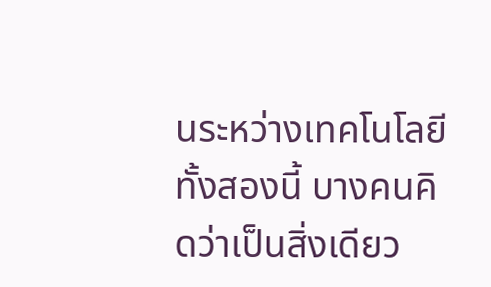นระหว่างเทคโนโลยีทั้งสองนี้ บางคนคิดว่าเป็นสิ่งเดียว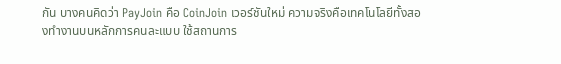กัน บางคนคิดว่า PayJoin คือ CoinJoin เวอร์ชันใหม่ ความจริงคือเทคโนโลยีทั้งสองทำงานบนหลักการคนละแบบ ใช้สถานการ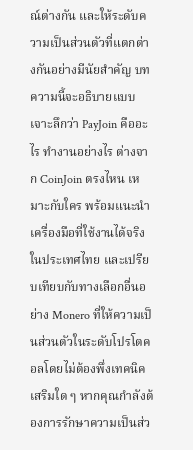ณ์ต่างกัน และให้ระดับความเป็นส่วนตัวที่แตกต่างกันอย่างมีนัยสำคัญ บทความนี้จะอธิบายแบบเจาะลึกว่า PayJoin คืออะไร ทำงานอย่างไร ต่างจาก CoinJoin ตรงไหน เหมาะกับใคร พร้อมแนะนำเครื่องมือที่ใช้งานได้จริงในประเทศไทย และเปรียบเทียบกับทางเลือกอื่นอย่าง Monero ที่ให้ความเป็นส่วนตัวในระดับโปรโตคอลโดยไม่ต้องพึ่งเทคนิคเสริมใด ๆ หากคุณกำลังต้องการรักษาความเป็นส่ว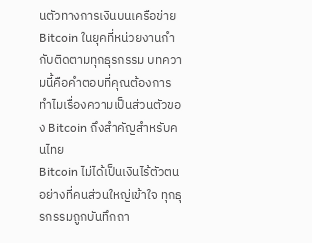นตัวทางการเงินบนเครือข่าย Bitcoin ในยุคที่หน่วยงานกำกับติดตามทุกธุรกรรม บทความนี้คือคำตอบที่คุณต้องการ
ทำไมเรื่องความเป็นส่วนตัวของ Bitcoin ถึงสำคัญสำหรับคนไทย
Bitcoin ไม่ได้เป็นเงินไร้ตัวตนอย่างที่คนส่วนใหญ่เข้าใจ ทุกธุรกรรมถูกบันทึกถา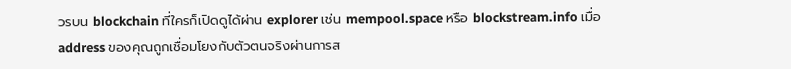วรบน blockchain ที่ใครก็เปิดดูได้ผ่าน explorer เช่น mempool.space หรือ blockstream.info เมื่อ address ของคุณถูกเชื่อมโยงกับตัวตนจริงผ่านการส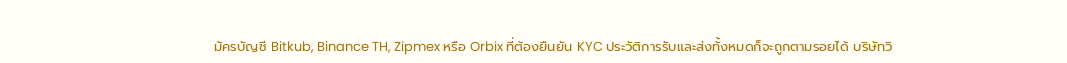มัครบัญชี Bitkub, Binance TH, Zipmex หรือ Orbix ที่ต้องยืนยัน KYC ประวัติการรับและส่งทั้งหมดก็จะถูกตามรอยได้ บริษัทวิ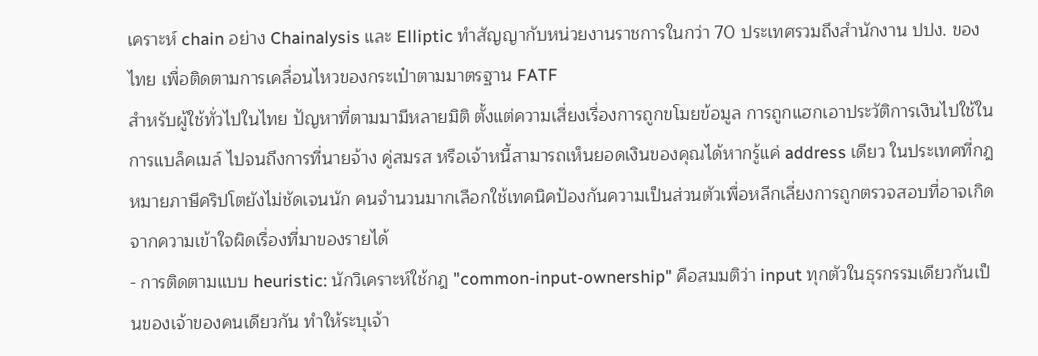เคราะห์ chain อย่าง Chainalysis และ Elliptic ทำสัญญากับหน่วยงานราชการในกว่า 70 ประเทศรวมถึงสำนักงาน ปปง. ของไทย เพื่อติดตามการเคลื่อนไหวของกระเป๋าตามมาตรฐาน FATF
สำหรับผู้ใช้ทั่วไปในไทย ปัญหาที่ตามมามีหลายมิติ ตั้งแต่ความเสี่ยงเรื่องการถูกขโมยข้อมูล การถูกแฮกเอาประวัติการเงินไปใช้ในการแบล็คเมล์ ไปจนถึงการที่นายจ้าง คู่สมรส หรือเจ้าหนี้สามารถเห็นยอดเงินของคุณได้หากรู้แค่ address เดียว ในประเทศที่กฎหมายภาษีคริปโตยังไม่ชัดเจนนัก คนจำนวนมากเลือกใช้เทคนิคป้องกันความเป็นส่วนตัวเพื่อหลีกเลี่ยงการถูกตรวจสอบที่อาจเกิดจากความเข้าใจผิดเรื่องที่มาของรายได้
- การติดตามแบบ heuristic: นักวิเคราะห์ใช้กฎ "common-input-ownership" คือสมมติว่า input ทุกตัวในธุรกรรมเดียวกันเป็นของเจ้าของคนเดียวกัน ทำให้ระบุเจ้า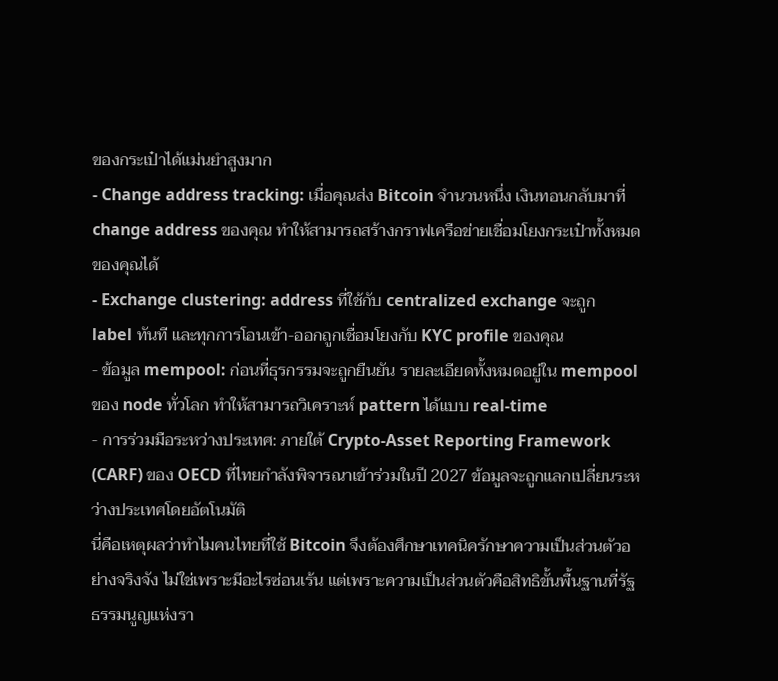ของกระเป๋าได้แม่นยำสูงมาก
- Change address tracking: เมื่อคุณส่ง Bitcoin จำนวนหนึ่ง เงินทอนกลับมาที่ change address ของคุณ ทำให้สามารถสร้างกราฟเครือข่ายเชื่อมโยงกระเป๋าทั้งหมดของคุณได้
- Exchange clustering: address ที่ใช้กับ centralized exchange จะถูก label ทันที และทุกการโอนเข้า-ออกถูกเชื่อมโยงกับ KYC profile ของคุณ
- ข้อมูล mempool: ก่อนที่ธุรกรรมจะถูกยืนยัน รายละเอียดทั้งหมดอยู่ใน mempool ของ node ทั่วโลก ทำให้สามารถวิเคราะห์ pattern ได้แบบ real-time
- การร่วมมือระหว่างประเทศ: ภายใต้ Crypto-Asset Reporting Framework (CARF) ของ OECD ที่ไทยกำลังพิจารณาเข้าร่วมในปี 2027 ข้อมูลจะถูกแลกเปลี่ยนระหว่างประเทศโดยอัตโนมัติ
นี่คือเหตุผลว่าทำไมคนไทยที่ใช้ Bitcoin จึงต้องศึกษาเทคนิครักษาความเป็นส่วนตัวอย่างจริงจัง ไม่ใช่เพราะมีอะไรซ่อนเร้น แต่เพราะความเป็นส่วนตัวคือสิทธิขั้นพื้นฐานที่รัฐธรรมนูญแห่งรา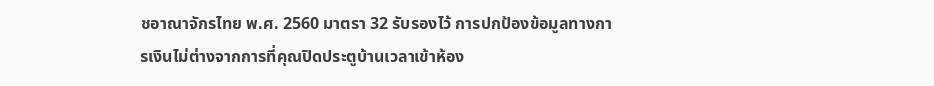ชอาณาจักรไทย พ.ศ. 2560 มาตรา 32 รับรองไว้ การปกป้องข้อมูลทางการเงินไม่ต่างจากการที่คุณปิดประตูบ้านเวลาเข้าห้อง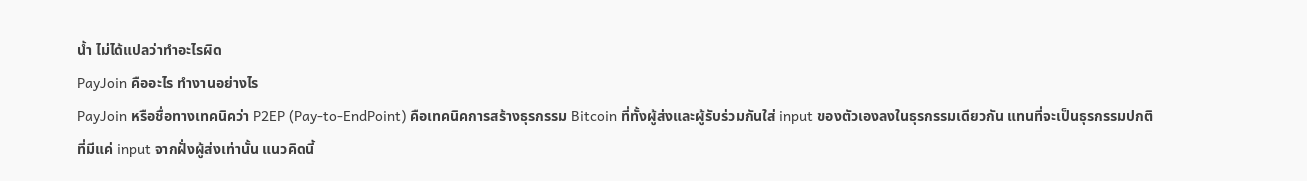น้ำ ไม่ได้แปลว่าทำอะไรผิด
PayJoin คืออะไร ทำงานอย่างไร
PayJoin หรือชื่อทางเทคนิคว่า P2EP (Pay-to-EndPoint) คือเทคนิคการสร้างธุรกรรม Bitcoin ที่ทั้งผู้ส่งและผู้รับร่วมกันใส่ input ของตัวเองลงในธุรกรรมเดียวกัน แทนที่จะเป็นธุรกรรมปกติที่มีแค่ input จากฝั่งผู้ส่งเท่านั้น แนวคิดนี้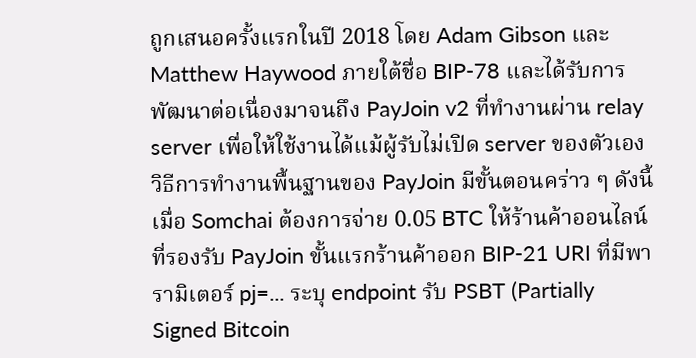ถูกเสนอครั้งแรกในปี 2018 โดย Adam Gibson และ Matthew Haywood ภายใต้ชื่อ BIP-78 และได้รับการพัฒนาต่อเนื่องมาจนถึง PayJoin v2 ที่ทำงานผ่าน relay server เพื่อให้ใช้งานได้แม้ผู้รับไม่เปิด server ของตัวเอง
วิธีการทำงานพื้นฐานของ PayJoin มีขั้นตอนคร่าว ๆ ดังนี้ เมื่อ Somchai ต้องการจ่าย 0.05 BTC ให้ร้านค้าออนไลน์ที่รองรับ PayJoin ขั้นแรกร้านค้าออก BIP-21 URI ที่มีพารามิเตอร์ pj=... ระบุ endpoint รับ PSBT (Partially Signed Bitcoin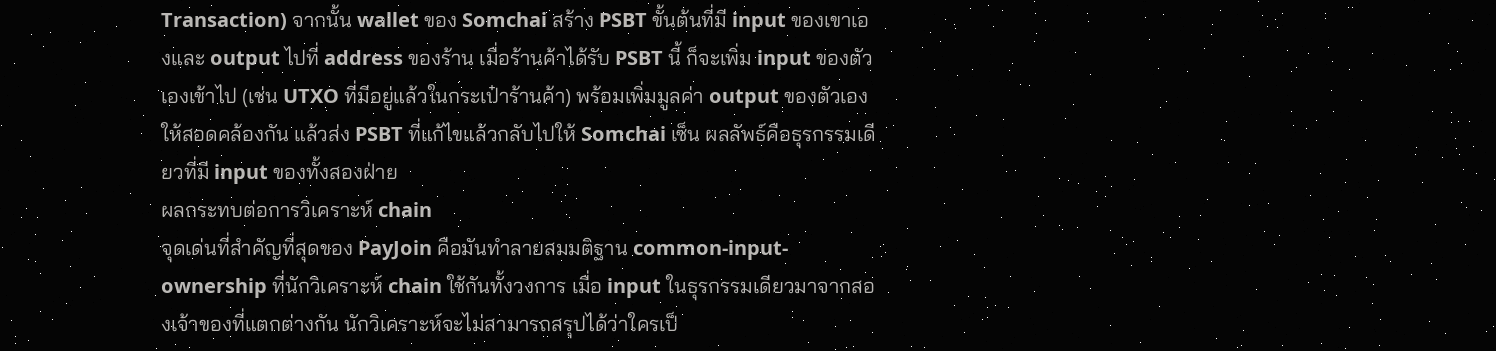Transaction) จากนั้น wallet ของ Somchai สร้าง PSBT ขั้นต้นที่มี input ของเขาเองและ output ไปที่ address ของร้าน เมื่อร้านค้าได้รับ PSBT นี้ ก็จะเพิ่ม input ของตัวเองเข้าไป (เช่น UTXO ที่มีอยู่แล้วในกระเป๋าร้านค้า) พร้อมเพิ่มมูลค่า output ของตัวเองให้สอดคล้องกัน แล้วส่ง PSBT ที่แก้ไขแล้วกลับไปให้ Somchai เซ็น ผลลัพธ์คือธุรกรรมเดียวที่มี input ของทั้งสองฝ่าย
ผลกระทบต่อการวิเคราะห์ chain
จุดเด่นที่สำคัญที่สุดของ PayJoin คือมันทำลายสมมติฐาน common-input-ownership ที่นักวิเคราะห์ chain ใช้กันทั้งวงการ เมื่อ input ในธุรกรรมเดียวมาจากสองเจ้าของที่แตกต่างกัน นักวิเคราะห์จะไม่สามารถสรุปได้ว่าใครเป็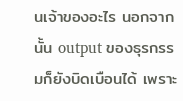นเจ้าของอะไร นอกจากนั้น output ของธุรกรรมก็ยังบิดเบือนได้ เพราะ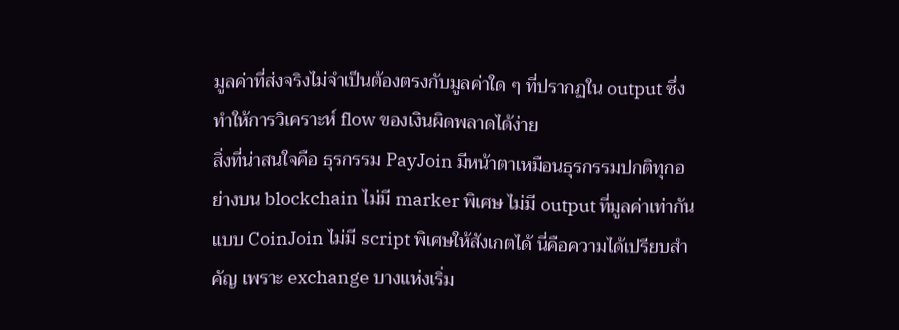มูลค่าที่ส่งจริงไม่จำเป็นต้องตรงกับมูลค่าใด ๆ ที่ปรากฏใน output ซึ่งทำให้การวิเคราะห์ flow ของเงินผิดพลาดได้ง่าย
สิ่งที่น่าสนใจคือ ธุรกรรม PayJoin มีหน้าตาเหมือนธุรกรรมปกติทุกอย่างบน blockchain ไม่มี marker พิเศษ ไม่มี output ที่มูลค่าเท่ากันแบบ CoinJoin ไม่มี script พิเศษให้สังเกตได้ นี่คือความได้เปรียบสำคัญ เพราะ exchange บางแห่งเริ่ม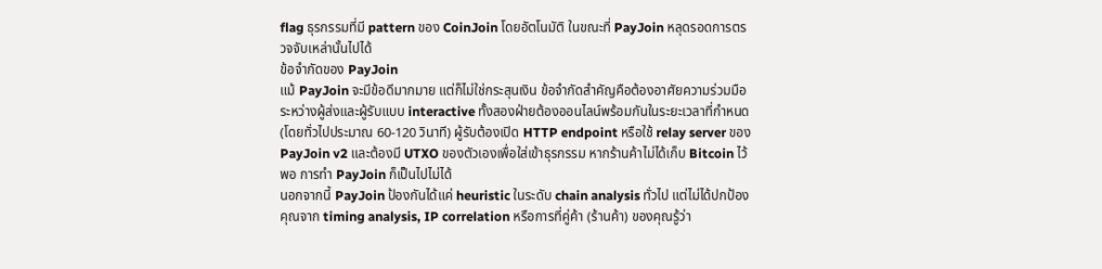flag ธุรกรรมที่มี pattern ของ CoinJoin โดยอัตโนมัติ ในขณะที่ PayJoin หลุดรอดการตรวจจับเหล่านั้นไปได้
ข้อจำกัดของ PayJoin
แม้ PayJoin จะมีข้อดีมากมาย แต่ก็ไม่ใช่กระสุนเงิน ข้อจำกัดสำคัญคือต้องอาศัยความร่วมมือระหว่างผู้ส่งและผู้รับแบบ interactive ทั้งสองฝ่ายต้องออนไลน์พร้อมกันในระยะเวลาที่กำหนด (โดยทั่วไปประมาณ 60-120 วินาที) ผู้รับต้องเปิด HTTP endpoint หรือใช้ relay server ของ PayJoin v2 และต้องมี UTXO ของตัวเองเพื่อใส่เข้าธุรกรรม หากร้านค้าไม่ได้เก็บ Bitcoin ไว้พอ การทำ PayJoin ก็เป็นไปไม่ได้
นอกจากนี้ PayJoin ป้องกันได้แค่ heuristic ในระดับ chain analysis ทั่วไป แต่ไม่ได้ปกป้องคุณจาก timing analysis, IP correlation หรือการที่คู่ค้า (ร้านค้า) ของคุณรู้ว่า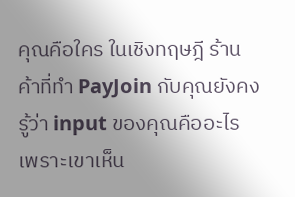คุณคือใคร ในเชิงทฤษฎี ร้านค้าที่ทำ PayJoin กับคุณยังคงรู้ว่า input ของคุณคืออะไร เพราะเขาเห็น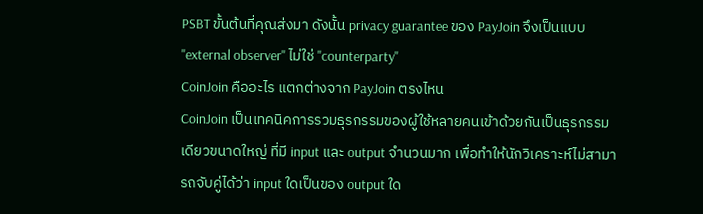PSBT ขั้นต้นที่คุณส่งมา ดังนั้น privacy guarantee ของ PayJoin จึงเป็นแบบ "external observer" ไม่ใช่ "counterparty"
CoinJoin คืออะไร แตกต่างจาก PayJoin ตรงไหน
CoinJoin เป็นเทคนิคการรวมธุรกรรมของผู้ใช้หลายคนเข้าด้วยกันเป็นธุรกรรมเดียวขนาดใหญ่ ที่มี input และ output จำนวนมาก เพื่อทำให้นักวิเคราะห์ไม่สามารถจับคู่ได้ว่า input ใดเป็นของ output ใด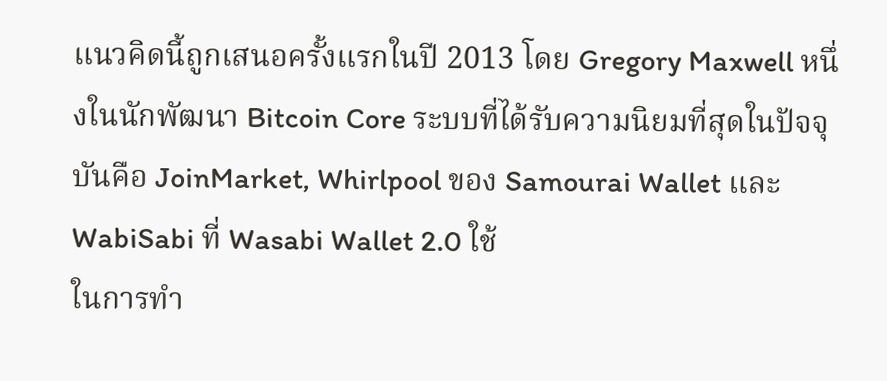แนวคิดนี้ถูกเสนอครั้งแรกในปี 2013 โดย Gregory Maxwell หนึ่งในนักพัฒนา Bitcoin Core ระบบที่ได้รับความนิยมที่สุดในปัจจุบันคือ JoinMarket, Whirlpool ของ Samourai Wallet และ WabiSabi ที่ Wasabi Wallet 2.0 ใช้
ในการทำ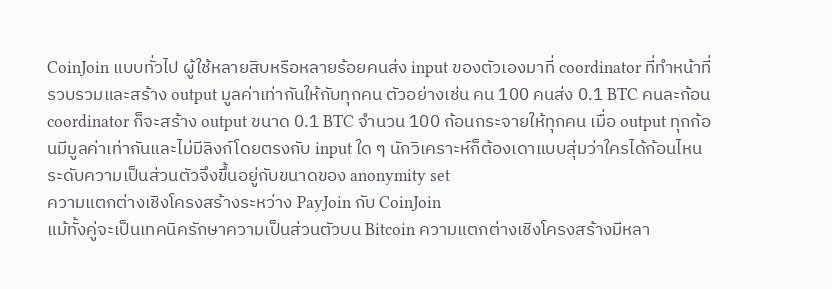CoinJoin แบบทั่วไป ผู้ใช้หลายสิบหรือหลายร้อยคนส่ง input ของตัวเองมาที่ coordinator ที่ทำหน้าที่รวบรวมและสร้าง output มูลค่าเท่ากันให้กับทุกคน ตัวอย่างเช่น คน 100 คนส่ง 0.1 BTC คนละก้อน coordinator ก็จะสร้าง output ขนาด 0.1 BTC จำนวน 100 ก้อนกระจายให้ทุกคน เมื่อ output ทุกก้อนมีมูลค่าเท่ากันและไม่มีลิงก์โดยตรงกับ input ใด ๆ นักวิเคราะห์ก็ต้องเดาแบบสุ่มว่าใครได้ก้อนไหน ระดับความเป็นส่วนตัวจึงขึ้นอยู่กับขนาดของ anonymity set
ความแตกต่างเชิงโครงสร้างระหว่าง PayJoin กับ CoinJoin
แม้ทั้งคู่จะเป็นเทคนิครักษาความเป็นส่วนตัวบน Bitcoin ความแตกต่างเชิงโครงสร้างมีหลา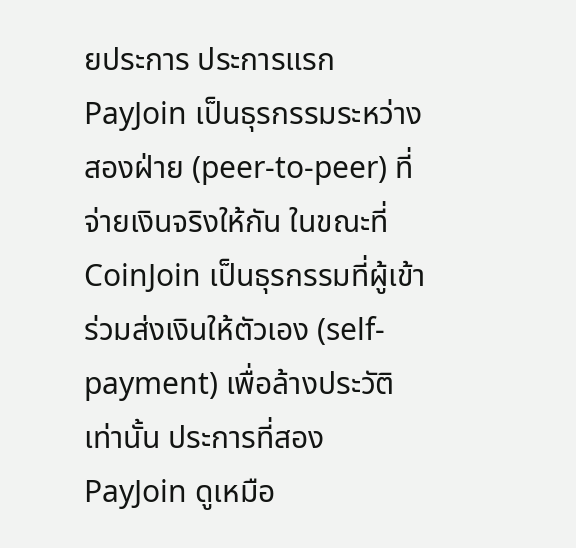ยประการ ประการแรก PayJoin เป็นธุรกรรมระหว่างสองฝ่าย (peer-to-peer) ที่จ่ายเงินจริงให้กัน ในขณะที่ CoinJoin เป็นธุรกรรมที่ผู้เข้าร่วมส่งเงินให้ตัวเอง (self-payment) เพื่อล้างประวัติเท่านั้น ประการที่สอง PayJoin ดูเหมือ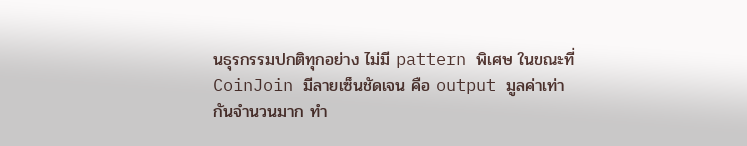นธุรกรรมปกติทุกอย่าง ไม่มี pattern พิเศษ ในขณะที่ CoinJoin มีลายเซ็นชัดเจน คือ output มูลค่าเท่ากันจำนวนมาก ทำ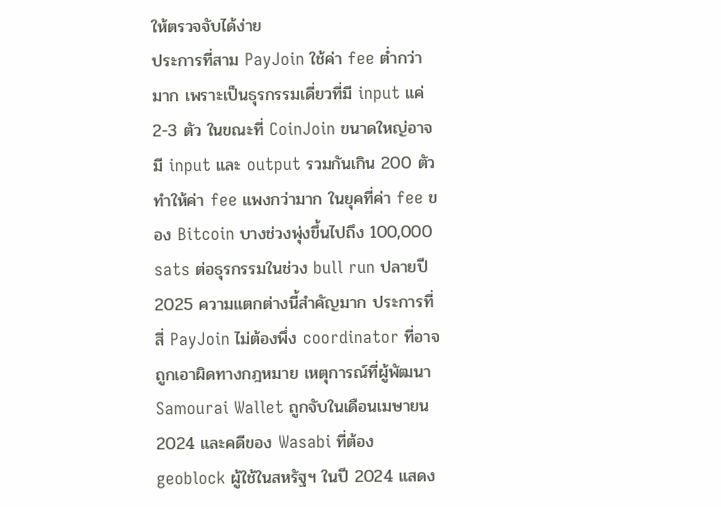ให้ตรวจจับได้ง่าย
ประการที่สาม PayJoin ใช้ค่า fee ต่ำกว่ามาก เพราะเป็นธุรกรรมเดี่ยวที่มี input แค่ 2-3 ตัว ในขณะที่ CoinJoin ขนาดใหญ่อาจมี input และ output รวมกันเกิน 200 ตัว ทำให้ค่า fee แพงกว่ามาก ในยุคที่ค่า fee ของ Bitcoin บางช่วงพุ่งขึ้นไปถึง 100,000 sats ต่อธุรกรรมในช่วง bull run ปลายปี 2025 ความแตกต่างนี้สำคัญมาก ประการที่สี่ PayJoin ไม่ต้องพึ่ง coordinator ที่อาจถูกเอาผิดทางกฎหมาย เหตุการณ์ที่ผู้พัฒนา Samourai Wallet ถูกจับในเดือนเมษายน 2024 และคดีของ Wasabi ที่ต้อง geoblock ผู้ใช้ในสหรัฐฯ ในปี 2024 แสดง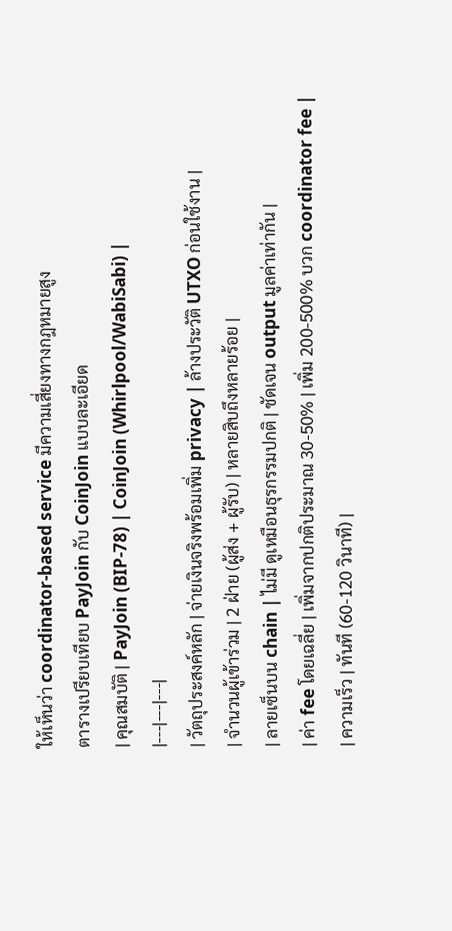ให้เห็นว่า coordinator-based service มีความเสี่ยงทางกฎหมายสูง
ตารางเปรียบเทียบ PayJoin กับ CoinJoin แบบละเอียด
| คุณสมบัติ | PayJoin (BIP-78) | CoinJoin (Whirlpool/WabiSabi) |
|---|---|---|
| วัตถุประสงค์หลัก | จ่ายเงินจริงพร้อมเพิ่ม privacy | ล้างประวัติ UTXO ก่อนใช้งาน |
| จำนวนผู้เข้าร่วม | 2 ฝ่าย (ผู้ส่ง + ผู้รับ) | หลายสิบถึงหลายร้อย |
| ลายเซ็นบน chain | ไม่มี ดูเหมือนธุรกรรมปกติ | ชัดเจน output มูลค่าเท่ากัน |
| ค่า fee โดยเฉลี่ย | เพิ่มจากปกติประมาณ 30-50% | เพิ่ม 200-500% บวก coordinator fee |
| ความเร็ว | ทันที (60-120 วินาที) |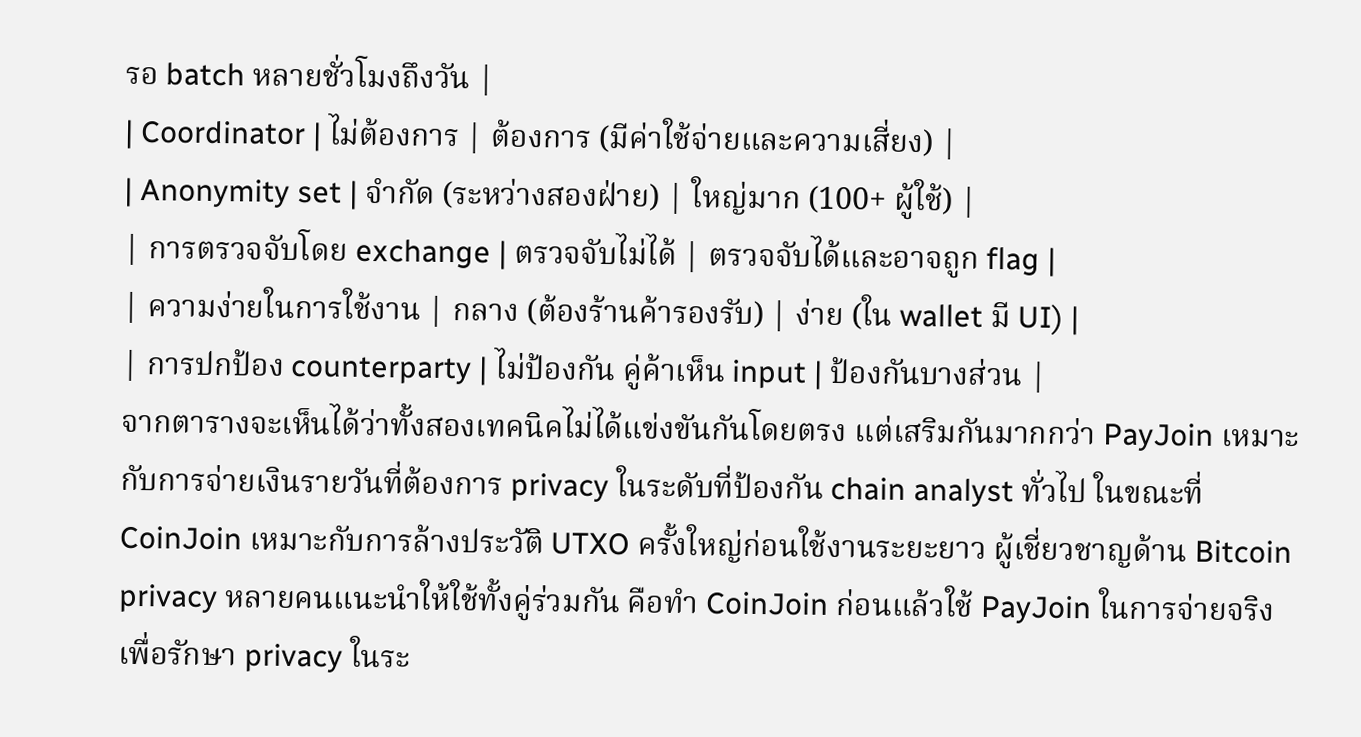รอ batch หลายชั่วโมงถึงวัน |
| Coordinator | ไม่ต้องการ | ต้องการ (มีค่าใช้จ่ายและความเสี่ยง) |
| Anonymity set | จำกัด (ระหว่างสองฝ่าย) | ใหญ่มาก (100+ ผู้ใช้) |
| การตรวจจับโดย exchange | ตรวจจับไม่ได้ | ตรวจจับได้และอาจถูก flag |
| ความง่ายในการใช้งาน | กลาง (ต้องร้านค้ารองรับ) | ง่าย (ใน wallet มี UI) |
| การปกป้อง counterparty | ไม่ป้องกัน คู่ค้าเห็น input | ป้องกันบางส่วน |
จากตารางจะเห็นได้ว่าทั้งสองเทคนิคไม่ได้แข่งขันกันโดยตรง แต่เสริมกันมากกว่า PayJoin เหมาะกับการจ่ายเงินรายวันที่ต้องการ privacy ในระดับที่ป้องกัน chain analyst ทั่วไป ในขณะที่ CoinJoin เหมาะกับการล้างประวัติ UTXO ครั้งใหญ่ก่อนใช้งานระยะยาว ผู้เชี่ยวชาญด้าน Bitcoin privacy หลายคนแนะนำให้ใช้ทั้งคู่ร่วมกัน คือทำ CoinJoin ก่อนแล้วใช้ PayJoin ในการจ่ายจริง เพื่อรักษา privacy ในระ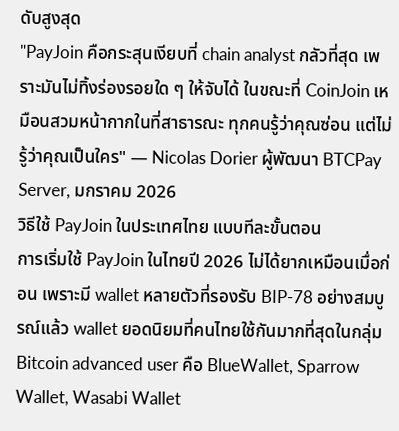ดับสูงสุด
"PayJoin คือกระสุนเงียบที่ chain analyst กลัวที่สุด เพราะมันไม่ทิ้งร่องรอยใด ๆ ให้จับได้ ในขณะที่ CoinJoin เหมือนสวมหน้ากากในที่สาธารณะ ทุกคนรู้ว่าคุณซ่อน แต่ไม่รู้ว่าคุณเป็นใคร" — Nicolas Dorier ผู้พัฒนา BTCPay Server, มกราคม 2026
วิธีใช้ PayJoin ในประเทศไทย แบบทีละขั้นตอน
การเริ่มใช้ PayJoin ในไทยปี 2026 ไม่ได้ยากเหมือนเมื่อก่อน เพราะมี wallet หลายตัวที่รองรับ BIP-78 อย่างสมบูรณ์แล้ว wallet ยอดนิยมที่คนไทยใช้กันมากที่สุดในกลุ่ม Bitcoin advanced user คือ BlueWallet, Sparrow Wallet, Wasabi Wallet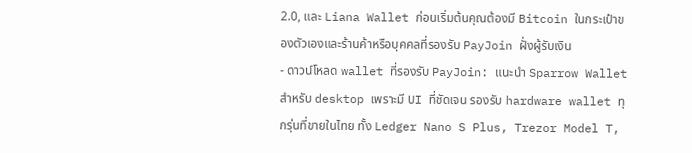2.0, และ Liana Wallet ก่อนเริ่มต้นคุณต้องมี Bitcoin ในกระเป๋าของตัวเองและร้านค้าหรือบุคคลที่รองรับ PayJoin ฝั่งผู้รับเงิน
- ดาวน์โหลด wallet ที่รองรับ PayJoin: แนะนำ Sparrow Wallet สำหรับ desktop เพราะมี UI ที่ชัดเจน รองรับ hardware wallet ทุกรุ่นที่ขายในไทย ทั้ง Ledger Nano S Plus, Trezor Model T,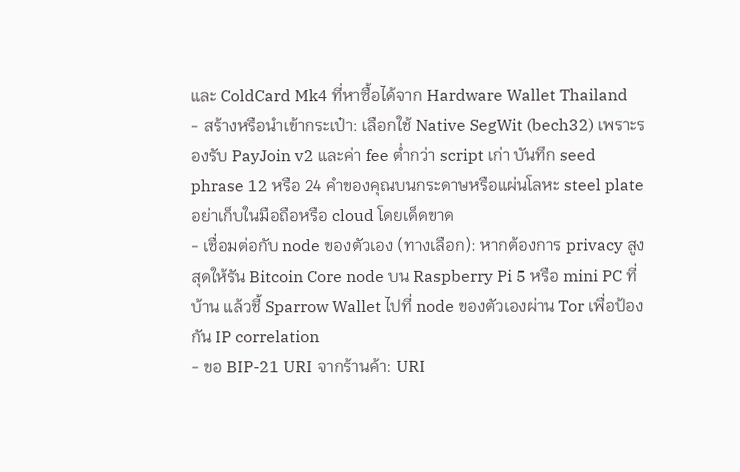และ ColdCard Mk4 ที่หาซื้อได้จาก Hardware Wallet Thailand
- สร้างหรือนำเข้ากระเป๋า: เลือกใช้ Native SegWit (bech32) เพราะรองรับ PayJoin v2 และค่า fee ต่ำกว่า script เก่า บันทึก seed phrase 12 หรือ 24 คำของคุณบนกระดาษหรือแผ่นโลหะ steel plate อย่าเก็บในมือถือหรือ cloud โดยเด็ดขาด
- เชื่อมต่อกับ node ของตัวเอง (ทางเลือก): หากต้องการ privacy สูงสุดให้รัน Bitcoin Core node บน Raspberry Pi 5 หรือ mini PC ที่บ้าน แล้วชี้ Sparrow Wallet ไปที่ node ของตัวเองผ่าน Tor เพื่อป้องกัน IP correlation
- ขอ BIP-21 URI จากร้านค้า: URI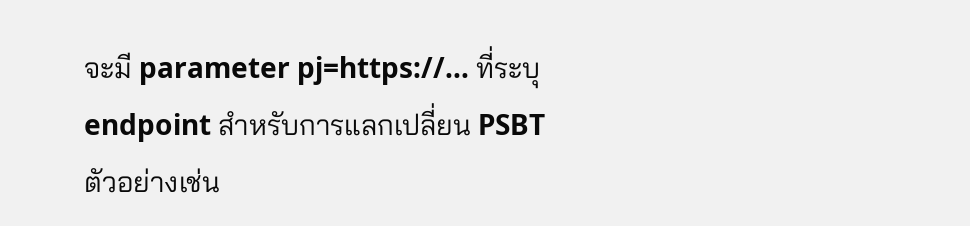จะมี parameter pj=https://... ที่ระบุ endpoint สำหรับการแลกเปลี่ยน PSBT ตัวอย่างเช่น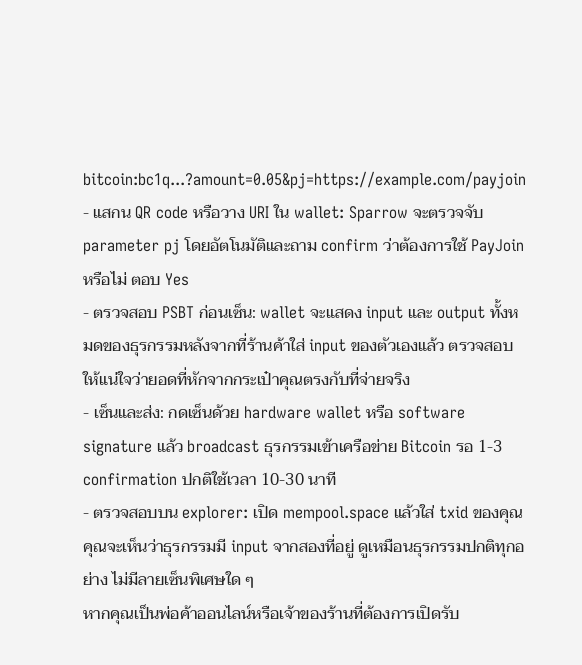bitcoin:bc1q...?amount=0.05&pj=https://example.com/payjoin
- แสกน QR code หรือวาง URI ใน wallet: Sparrow จะตรวจจับ parameter pj โดยอัตโนมัติและถาม confirm ว่าต้องการใช้ PayJoin หรือไม่ ตอบ Yes
- ตรวจสอบ PSBT ก่อนเซ็น: wallet จะแสดง input และ output ทั้งหมดของธุรกรรมหลังจากที่ร้านค้าใส่ input ของตัวเองแล้ว ตรวจสอบให้แน่ใจว่ายอดที่หักจากกระเป๋าคุณตรงกับที่จ่ายจริง
- เซ็นและส่ง: กดเซ็นด้วย hardware wallet หรือ software signature แล้ว broadcast ธุรกรรมเข้าเครือข่าย Bitcoin รอ 1-3 confirmation ปกติใช้เวลา 10-30 นาที
- ตรวจสอบบน explorer: เปิด mempool.space แล้วใส่ txid ของคุณ คุณจะเห็นว่าธุรกรรมมี input จากสองที่อยู่ ดูเหมือนธุรกรรมปกติทุกอย่าง ไม่มีลายเซ็นพิเศษใด ๆ
หากคุณเป็นพ่อค้าออนไลน์หรือเจ้าของร้านที่ต้องการเปิดรับ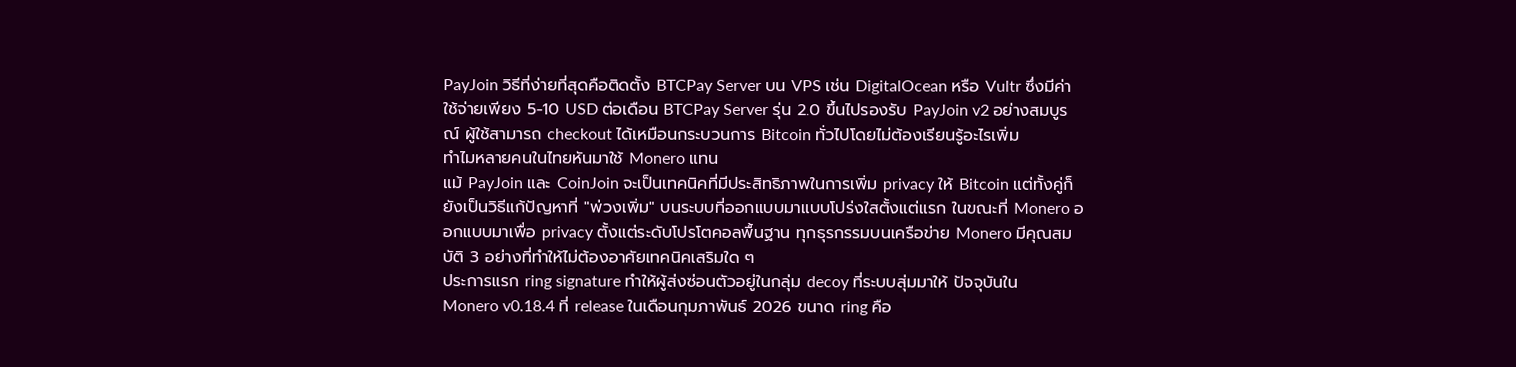PayJoin วิธีที่ง่ายที่สุดคือติดตั้ง BTCPay Server บน VPS เช่น DigitalOcean หรือ Vultr ซึ่งมีค่าใช้จ่ายเพียง 5-10 USD ต่อเดือน BTCPay Server รุ่น 2.0 ขึ้นไปรองรับ PayJoin v2 อย่างสมบูรณ์ ผู้ใช้สามารถ checkout ได้เหมือนกระบวนการ Bitcoin ทั่วไปโดยไม่ต้องเรียนรู้อะไรเพิ่ม
ทำไมหลายคนในไทยหันมาใช้ Monero แทน
แม้ PayJoin และ CoinJoin จะเป็นเทคนิคที่มีประสิทธิภาพในการเพิ่ม privacy ให้ Bitcoin แต่ทั้งคู่ก็ยังเป็นวิธีแก้ปัญหาที่ "พ่วงเพิ่ม" บนระบบที่ออกแบบมาแบบโปร่งใสตั้งแต่แรก ในขณะที่ Monero ออกแบบมาเพื่อ privacy ตั้งแต่ระดับโปรโตคอลพื้นฐาน ทุกธุรกรรมบนเครือข่าย Monero มีคุณสมบัติ 3 อย่างที่ทำให้ไม่ต้องอาศัยเทคนิคเสริมใด ๆ
ประการแรก ring signature ทำให้ผู้ส่งซ่อนตัวอยู่ในกลุ่ม decoy ที่ระบบสุ่มมาให้ ปัจจุบันใน Monero v0.18.4 ที่ release ในเดือนกุมภาพันธ์ 2026 ขนาด ring คือ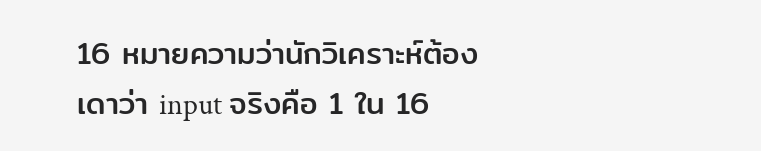16 หมายความว่านักวิเคราะห์ต้องเดาว่า input จริงคือ 1 ใน 16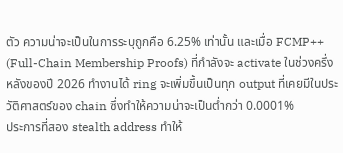ตัว ความน่าจะเป็นในการระบุถูกคือ 6.25% เท่านั้น และเมื่อ FCMP++ (Full-Chain Membership Proofs) ที่กำลังจะ activate ในช่วงครึ่งหลังของปี 2026 ทำงานได้ ring จะเพิ่มขึ้นเป็นทุก output ที่เคยมีในประวัติศาสตร์ของ chain ซึ่งทำให้ความน่าจะเป็นต่ำกว่า 0.0001%
ประการที่สอง stealth address ทำให้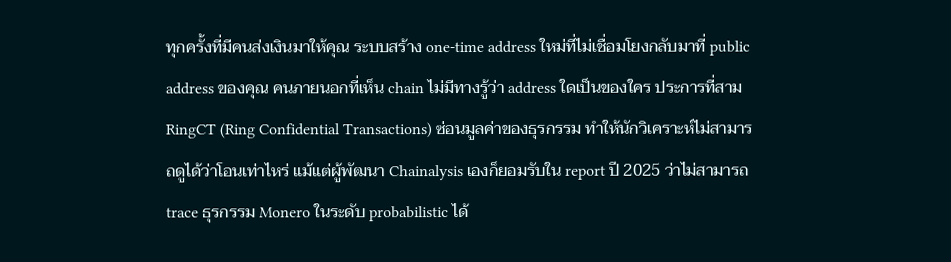ทุกครั้งที่มีคนส่งเงินมาให้คุณ ระบบสร้าง one-time address ใหม่ที่ไม่เชื่อมโยงกลับมาที่ public address ของคุณ คนภายนอกที่เห็น chain ไม่มีทางรู้ว่า address ใดเป็นของใคร ประการที่สาม RingCT (Ring Confidential Transactions) ซ่อนมูลค่าของธุรกรรม ทำให้นักวิเคราะห์ไม่สามารถดูได้ว่าโอนเท่าไหร่ แม้แต่ผู้พัฒนา Chainalysis เองก็ยอมรับใน report ปี 2025 ว่าไม่สามารถ trace ธุรกรรม Monero ในระดับ probabilistic ได้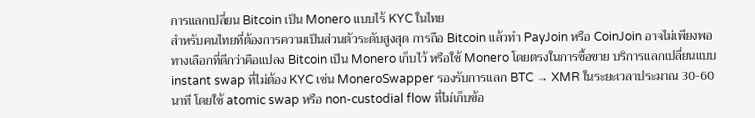การแลกเปลี่ยน Bitcoin เป็น Monero แบบไร้ KYC ในไทย
สำหรับคนไทยที่ต้องการความเป็นส่วนตัวระดับสูงสุด การถือ Bitcoin แล้วทำ PayJoin หรือ CoinJoin อาจไม่เพียงพอ ทางเลือกที่ดีกว่าคือแปลง Bitcoin เป็น Monero เก็บไว้ หรือใช้ Monero โดยตรงในการซื้อขาย บริการแลกเปลี่ยนแบบ instant swap ที่ไม่ต้อง KYC เช่น MoneroSwapper รองรับการแลก BTC → XMR ในระยะเวลาประมาณ 30-60 นาที โดยใช้ atomic swap หรือ non-custodial flow ที่ไม่เก็บข้อ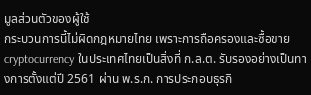มูลส่วนตัวของผู้ใช้
กระบวนการนี้ไม่ผิดกฎหมายไทย เพราะการถือครองและซื้อขาย cryptocurrency ในประเทศไทยเป็นสิ่งที่ ก.ล.ต. รับรองอย่างเป็นทางการตั้งแต่ปี 2561 ผ่าน พ.ร.ก. การประกอบธุรกิ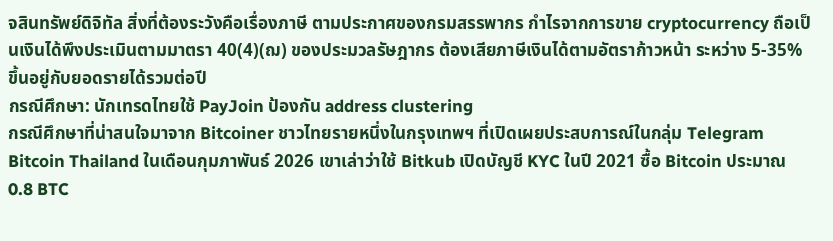จสินทรัพย์ดิจิทัล สิ่งที่ต้องระวังคือเรื่องภาษี ตามประกาศของกรมสรรพากร กำไรจากการขาย cryptocurrency ถือเป็นเงินได้พึงประเมินตามมาตรา 40(4)(ฌ) ของประมวลรัษฎากร ต้องเสียภาษีเงินได้ตามอัตราก้าวหน้า ระหว่าง 5-35% ขึ้นอยู่กับยอดรายได้รวมต่อปี
กรณีศึกษา: นักเทรดไทยใช้ PayJoin ป้องกัน address clustering
กรณีศึกษาที่น่าสนใจมาจาก Bitcoiner ชาวไทยรายหนึ่งในกรุงเทพฯ ที่เปิดเผยประสบการณ์ในกลุ่ม Telegram Bitcoin Thailand ในเดือนกุมภาพันธ์ 2026 เขาเล่าว่าใช้ Bitkub เปิดบัญชี KYC ในปี 2021 ซื้อ Bitcoin ประมาณ 0.8 BTC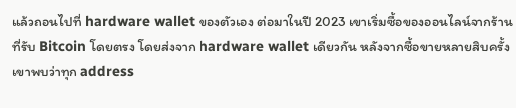แล้วถอนไปที่ hardware wallet ของตัวเอง ต่อมาในปี 2023 เขาเริ่มซื้อของออนไลน์จากร้านที่รับ Bitcoin โดยตรง โดยส่งจาก hardware wallet เดียวกัน หลังจากซื้อขายหลายสิบครั้ง เขาพบว่าทุก address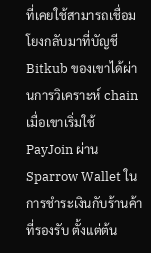ที่เคยใช้สามารถเชื่อมโยงกลับมาที่บัญชี Bitkub ของเขาได้ผ่านการวิเคราะห์ chain
เมื่อเขาเริ่มใช้ PayJoin ผ่าน Sparrow Wallet ในการชำระเงินกับร้านค้าที่รองรับ ตั้งแต่ต้น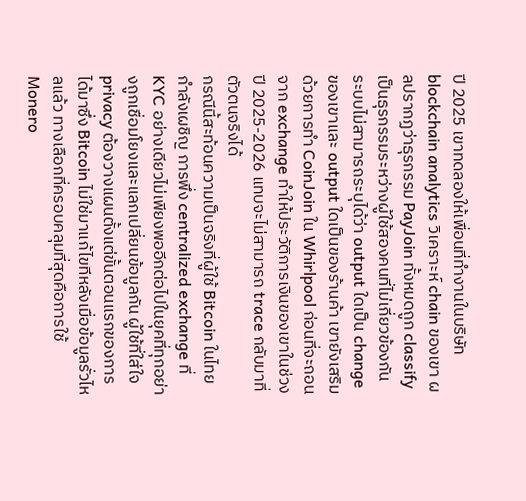ปี 2025 เขาทดลองให้เพื่อนที่ทำงานในบริษัท blockchain analytics วิเคราะห์ chain ของเขา ผลปรากฏว่าธุรกรรม PayJoin ทั้งหมดถูก classify เป็นธุรกรรมระหว่างผู้ใช้สองคนที่ไม่เกี่ยวข้องกัน ระบบไม่สามารถระบุได้ว่า output ใดเป็น change ของเขาและ output ใดเป็นของร้านค้า เขายังเสริมด้วยการทำ CoinJoin ใน Whirlpool ก่อนที่จะถอนจาก exchange ทำให้ประวัติการเงินของเขาในช่วงปี 2025-2026 แทบจะไม่สามารถ trace กลับมาที่ตัวตนจริงได้
กรณีนี้สะท้อนความเป็นจริงที่ผู้ใช้ Bitcoin ในไทยกำลังเผชิญ การพึ่ง centralized exchange ที่ KYC อย่างเดียวไม่เพียงพออีกต่อไปในยุคที่ทุกอย่างถูกเชื่อมโยงและแลกเปลี่ยนข้อมูลกัน ผู้ใช้ที่ใส่ใจ privacy ต้องวางแผนตั้งแต่ขั้นตอนแรกของการได้มาซึ่ง Bitcoin ไม่ใช่มาแก้ไขทีหลังเมื่อข้อมูลรั่วไหลแล้ว ทางเลือกที่ครอบคลุมที่สุดคือการใช้ Monero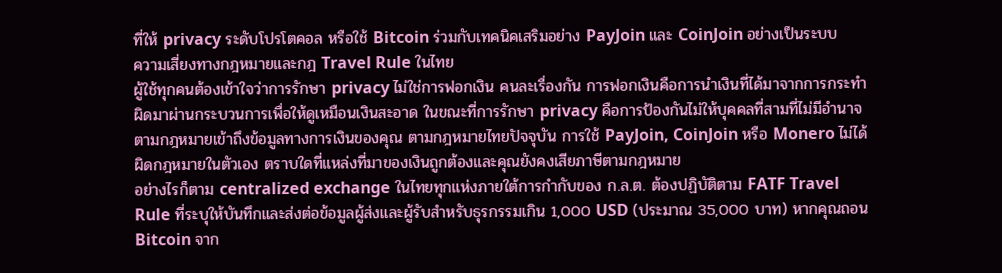ที่ให้ privacy ระดับโปรโตคอล หรือใช้ Bitcoin ร่วมกับเทคนิคเสริมอย่าง PayJoin และ CoinJoin อย่างเป็นระบบ
ความเสี่ยงทางกฎหมายและกฎ Travel Rule ในไทย
ผู้ใช้ทุกคนต้องเข้าใจว่าการรักษา privacy ไม่ใช่การฟอกเงิน คนละเรื่องกัน การฟอกเงินคือการนำเงินที่ได้มาจากการกระทำผิดมาผ่านกระบวนการเพื่อให้ดูเหมือนเงินสะอาด ในขณะที่การรักษา privacy คือการป้องกันไม่ให้บุคคลที่สามที่ไม่มีอำนาจตามกฎหมายเข้าถึงข้อมูลทางการเงินของคุณ ตามกฎหมายไทยปัจจุบัน การใช้ PayJoin, CoinJoin หรือ Monero ไม่ได้ผิดกฎหมายในตัวเอง ตราบใดที่แหล่งที่มาของเงินถูกต้องและคุณยังคงเสียภาษีตามกฎหมาย
อย่างไรก็ตาม centralized exchange ในไทยทุกแห่งภายใต้การกำกับของ ก.ล.ต. ต้องปฏิบัติตาม FATF Travel Rule ที่ระบุให้บันทึกและส่งต่อข้อมูลผู้ส่งและผู้รับสำหรับธุรกรรมเกิน 1,000 USD (ประมาณ 35,000 บาท) หากคุณถอน Bitcoin จาก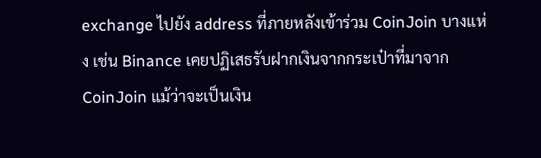exchange ไปยัง address ที่ภายหลังเข้าร่วม CoinJoin บางแห่ง เช่น Binance เคยปฏิเสธรับฝากเงินจากกระเป๋าที่มาจาก CoinJoin แม้ว่าจะเป็นเงิน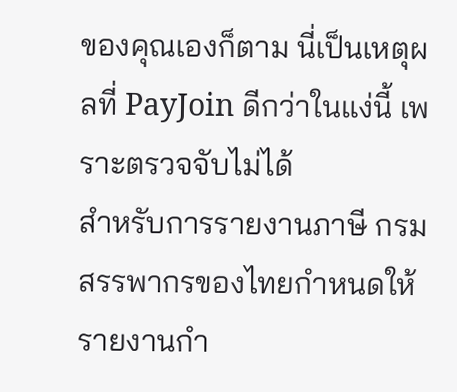ของคุณเองก็ตาม นี่เป็นเหตุผลที่ PayJoin ดีกว่าในแง่นี้ เพราะตรวจจับไม่ได้
สำหรับการรายงานภาษี กรมสรรพากรของไทยกำหนดให้รายงานกำ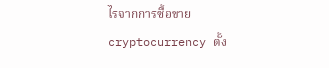ไรจากการซื้อขาย cryptocurrency ตั้ง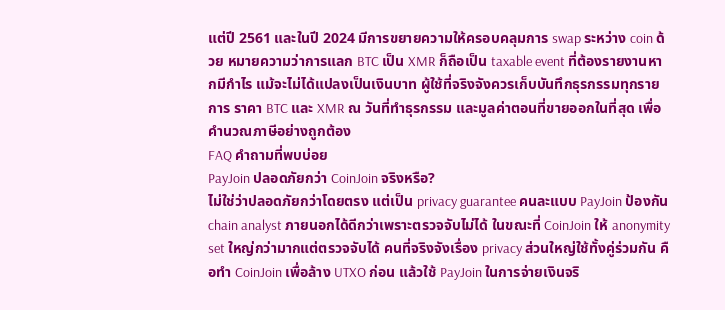แต่ปี 2561 และในปี 2024 มีการขยายความให้ครอบคลุมการ swap ระหว่าง coin ด้วย หมายความว่าการแลก BTC เป็น XMR ก็ถือเป็น taxable event ที่ต้องรายงานหากมีกำไร แม้จะไม่ได้แปลงเป็นเงินบาท ผู้ใช้ที่จริงจังควรเก็บบันทึกธุรกรรมทุกรายการ ราคา BTC และ XMR ณ วันที่ทำธุรกรรม และมูลค่าตอนที่ขายออกในที่สุด เพื่อคำนวณภาษีอย่างถูกต้อง
FAQ คำถามที่พบบ่อย
PayJoin ปลอดภัยกว่า CoinJoin จริงหรือ?
ไม่ใช่ว่าปลอดภัยกว่าโดยตรง แต่เป็น privacy guarantee คนละแบบ PayJoin ป้องกัน chain analyst ภายนอกได้ดีกว่าเพราะตรวจจับไม่ได้ ในขณะที่ CoinJoin ให้ anonymity set ใหญ่กว่ามากแต่ตรวจจับได้ คนที่จริงจังเรื่อง privacy ส่วนใหญ่ใช้ทั้งคู่ร่วมกัน คือทำ CoinJoin เพื่อล้าง UTXO ก่อน แล้วใช้ PayJoin ในการจ่ายเงินจริ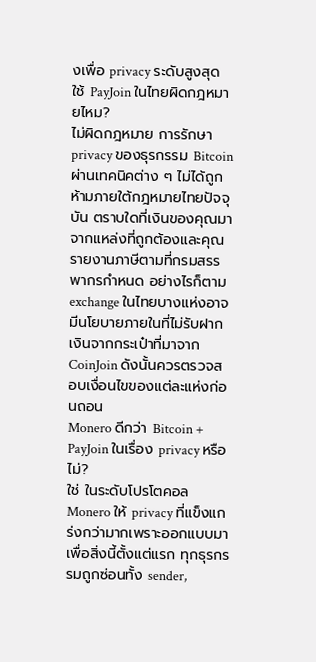งเพื่อ privacy ระดับสูงสุด
ใช้ PayJoin ในไทยผิดกฎหมายไหม?
ไม่ผิดกฎหมาย การรักษา privacy ของธุรกรรม Bitcoin ผ่านเทคนิคต่าง ๆ ไม่ได้ถูกห้ามภายใต้กฎหมายไทยปัจจุบัน ตราบใดที่เงินของคุณมาจากแหล่งที่ถูกต้องและคุณรายงานภาษีตามที่กรมสรรพากรกำหนด อย่างไรก็ตาม exchange ในไทยบางแห่งอาจมีนโยบายภายในที่ไม่รับฝากเงินจากกระเป๋าที่มาจาก CoinJoin ดังนั้นควรตรวจสอบเงื่อนไขของแต่ละแห่งก่อนถอน
Monero ดีกว่า Bitcoin + PayJoin ในเรื่อง privacy หรือไม่?
ใช่ ในระดับโปรโตคอล Monero ให้ privacy ที่แข็งแกร่งกว่ามากเพราะออกแบบมาเพื่อสิ่งนี้ตั้งแต่แรก ทุกธุรกรรมถูกซ่อนทั้ง sender,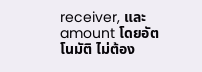receiver, และ amount โดยอัตโนมัติ ไม่ต้อง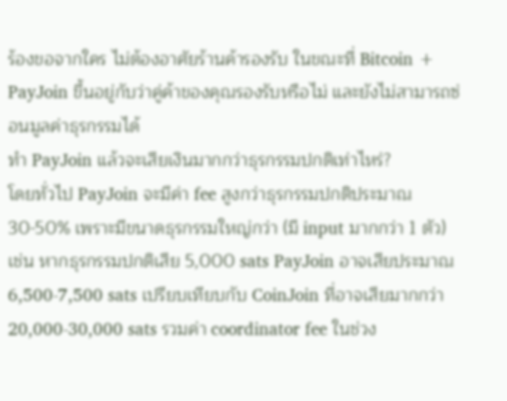ร้องขอจากใคร ไม่ต้องอาศัยร้านค้ารองรับ ในขณะที่ Bitcoin + PayJoin ขึ้นอยู่กับว่าคู่ค้าของคุณรองรับหรือไม่ และยังไม่สามารถซ่อนมูลค่าธุรกรรมได้
ทำ PayJoin แล้วจะเสียเงินมากกว่าธุรกรรมปกติเท่าไหร่?
โดยทั่วไป PayJoin จะมีค่า fee สูงกว่าธุรกรรมปกติประมาณ 30-50% เพราะมีขนาดธุรกรรมใหญ่กว่า (มี input มากกว่า 1 ตัว) เช่น หากธุรกรรมปกติเสีย 5,000 sats PayJoin อาจเสียประมาณ 6,500-7,500 sats เปรียบเทียบกับ CoinJoin ที่อาจเสียมากกว่า 20,000-30,000 sats รวมค่า coordinator fee ในช่วง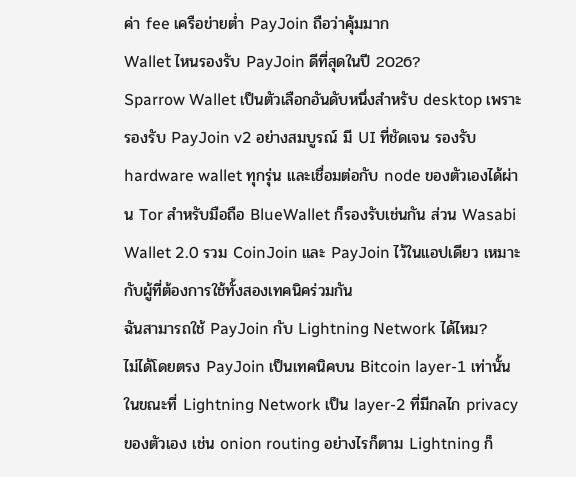ค่า fee เครือข่ายต่ำ PayJoin ถือว่าคุ้มมาก
Wallet ไหนรองรับ PayJoin ดีที่สุดในปี 2026?
Sparrow Wallet เป็นตัวเลือกอันดับหนึ่งสำหรับ desktop เพราะรองรับ PayJoin v2 อย่างสมบูรณ์ มี UI ที่ชัดเจน รองรับ hardware wallet ทุกรุ่น และเชื่อมต่อกับ node ของตัวเองได้ผ่าน Tor สำหรับมือถือ BlueWallet ก็รองรับเช่นกัน ส่วน Wasabi Wallet 2.0 รวม CoinJoin และ PayJoin ไว้ในแอปเดียว เหมาะกับผู้ที่ต้องการใช้ทั้งสองเทคนิคร่วมกัน
ฉันสามารถใช้ PayJoin กับ Lightning Network ได้ไหม?
ไม่ได้โดยตรง PayJoin เป็นเทคนิคบน Bitcoin layer-1 เท่านั้น ในขณะที่ Lightning Network เป็น layer-2 ที่มีกลไก privacy ของตัวเอง เช่น onion routing อย่างไรก็ตาม Lightning ก็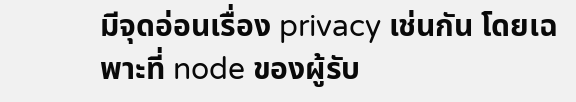มีจุดอ่อนเรื่อง privacy เช่นกัน โดยเฉพาะที่ node ของผู้รับ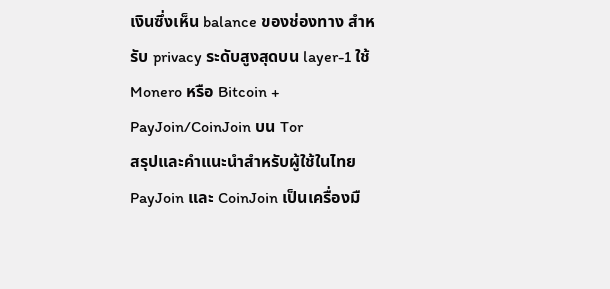เงินซึ่งเห็น balance ของช่องทาง สำหรับ privacy ระดับสูงสุดบน layer-1 ใช้ Monero หรือ Bitcoin + PayJoin/CoinJoin บน Tor
สรุปและคำแนะนำสำหรับผู้ใช้ในไทย
PayJoin และ CoinJoin เป็นเครื่องมื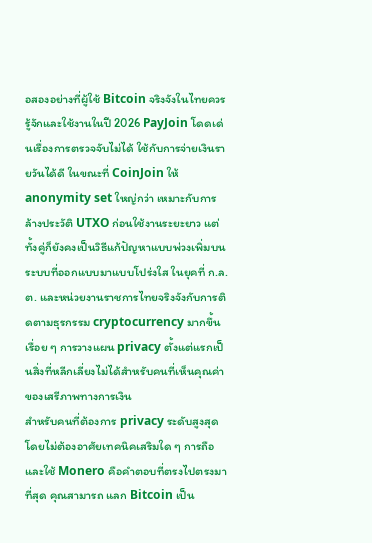อสองอย่างที่ผู้ใช้ Bitcoin จริงจังในไทยควรรู้จักและใช้งานในปี 2026 PayJoin โดดเด่นเรื่องการตรวจจับไม่ได้ ใช้กับการจ่ายเงินรายวันได้ดี ในขณะที่ CoinJoin ให้ anonymity set ใหญ่กว่า เหมาะกับการล้างประวัติ UTXO ก่อนใช้งานระยะยาว แต่ทั้งคู่ก็ยังคงเป็นวิธีแก้ปัญหาแบบพ่วงเพิ่มบนระบบที่ออกแบบมาแบบโปร่งใส ในยุคที่ ก.ล.ต. และหน่วยงานราชการไทยจริงจังกับการติดตามธุรกรรม cryptocurrency มากขึ้นเรื่อย ๆ การวางแผน privacy ตั้งแต่แรกเป็นสิ่งที่หลีกเลี่ยงไม่ได้สำหรับคนที่เห็นคุณค่าของเสรีภาพทางการเงิน
สำหรับคนที่ต้องการ privacy ระดับสูงสุดโดยไม่ต้องอาศัยเทคนิคเสริมใด ๆ การถือและใช้ Monero คือคำตอบที่ตรงไปตรงมาที่สุด คุณสามารถ แลก Bitcoin เป็น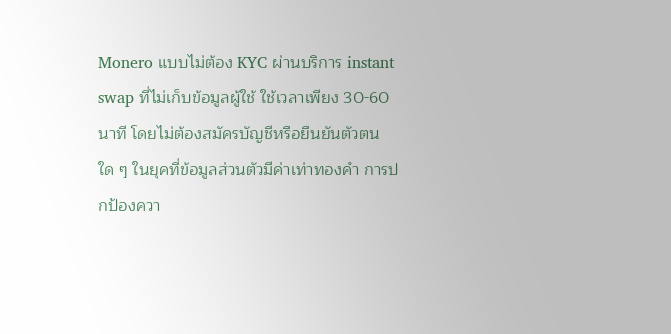Monero แบบไม่ต้อง KYC ผ่านบริการ instant swap ที่ไม่เก็บข้อมูลผู้ใช้ ใช้เวลาเพียง 30-60 นาที โดยไม่ต้องสมัครบัญชีหรือยืนยันตัวตนใด ๆ ในยุคที่ข้อมูลส่วนตัวมีค่าเท่าทองคำ การปกป้องควา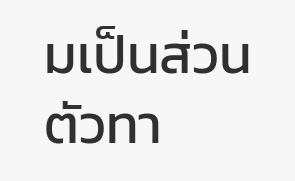มเป็นส่วนตัวทา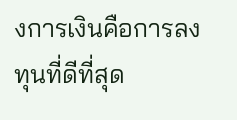งการเงินคือการลงทุนที่ดีที่สุด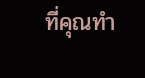ที่คุณทำ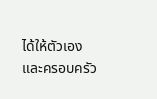ได้ให้ตัวเองและครอบครัว